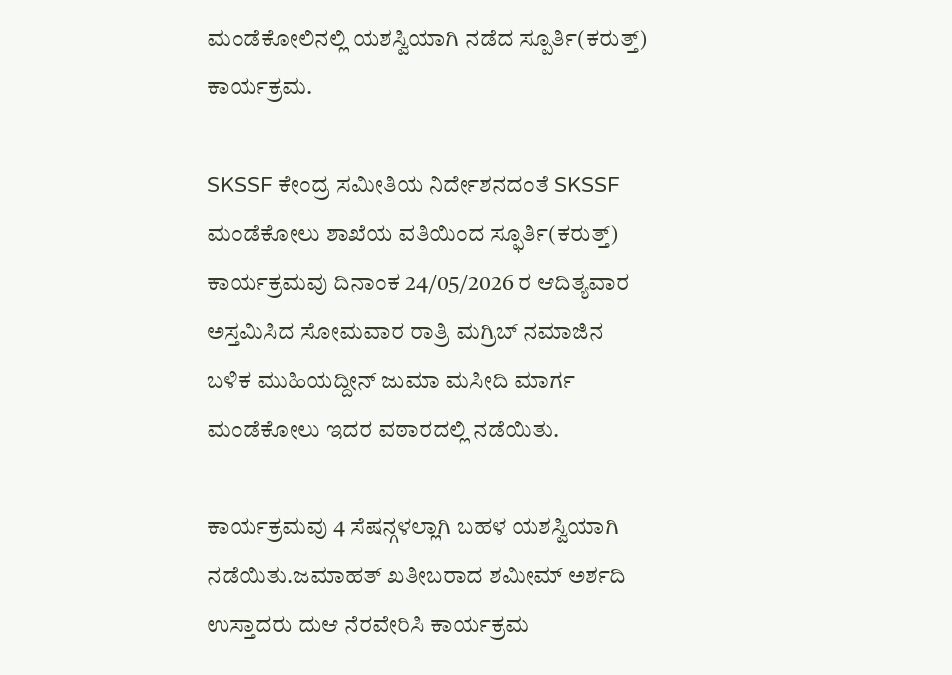ಮಂಡೆಕೋಲಿನಲ್ಲಿ ಯಶಸ್ವಿಯಾಗಿ ನಡೆದ ಸ್ಪೂರ್ತಿ(ಕರುತ್ತ್) ಕಾರ್ಯಕ್ರಮ.

SKSSF ಕೇಂದ್ರ ಸಮೀತಿಯ ನಿರ್ದೇಶನದಂತೆ SKSSF ಮಂಡೆಕೋಲು ಶಾಖೆಯ ವತಿಯಿಂದ ಸ್ಫೂರ್ತಿ(ಕರುತ್ತ್) ಕಾರ್ಯಕ್ರಮವು ದಿನಾಂಕ 24/05/2026 ರ ಆದಿತ್ಯವಾರ ಅಸ್ತಮಿಸಿದ ಸೋಮವಾರ ರಾತ್ರಿ ಮಗ್ರಿಬ್ ನಮಾಜಿನ ಬಳಿಕ ಮುಹಿಯದ್ದೀನ್ ಜುಮಾ ಮಸೀದಿ ಮಾರ್ಗ ಮಂಡೆಕೋಲು ಇದರ ವಠಾರದಲ್ಲಿ ನಡೆಯಿತು.

ಕಾರ್ಯಕ್ರಮವು 4 ಸೆಷನ್ಗಳಲ್ಲಾಗಿ ಬಹಳ ಯಶಸ್ವಿಯಾಗಿ ನಡೆಯಿತು.ಜಮಾಹತ್ ಖತೀಬರಾದ ಶಮೀಮ್ ಅರ್ಶದಿ ಉಸ್ತಾದರು ದುಆ ನೆರವೇರಿಸಿ ಕಾರ್ಯಕ್ರಮ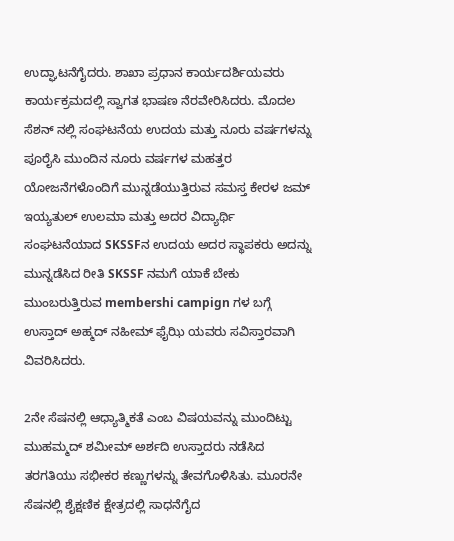ಉದ್ಘಾಟನೆಗೈದರು. ಶಾಖಾ ಪ್ರಧಾನ ಕಾರ್ಯದರ್ಶಿಯವರು ಕಾರ್ಯಕ್ರಮದಲ್ಲಿ ಸ್ವಾಗತ ಭಾಷಣ ನೆರವೇರಿಸಿದರು. ಮೊದಲ ಸೆಶನ್ ನಲ್ಲಿ ಸಂಘಟನೆಯ ಉದಯ ಮತ್ತು ನೂರು ವರ್ಷಗಳನ್ನು ಪೂರೈಸಿ ಮುಂದಿನ ನೂರು ವರ್ಷಗಳ ಮಹತ್ತರ ಯೋಜನೆಗಳೊಂದಿಗೆ ಮುನ್ನಡೆಯುತ್ತಿರುವ ಸಮಸ್ತ ಕೇರಳ ಜಮ್ ಇಯ್ಯತುಲ್ ಉಲಮಾ ಮತ್ತು ಅದರ ವಿದ್ಯಾರ್ಥಿ ಸಂಘಟನೆಯಾದ SKSSFನ ಉದಯ ಅದರ ಸ್ಥಾಪಕರು ಅದನ್ನು ಮುನ್ನಡೆಸಿದ ರೀತಿ SKSSF ನಮಗೆ ಯಾಕೆ ಬೇಕು ಮುಂಬರುತ್ತಿರುವ membershi campign ಗಳ ಬಗ್ಗೆ ಉಸ್ತಾದ್ ಅಹ್ಮದ್ ನಹೀಮ್ ಫೈಝಿ ಯವರು ಸವಿಸ್ತಾರವಾಗಿ ವಿವರಿಸಿದರು.

2ನೇ ಸೆಷನಲ್ಲಿ ಆಧ್ಯಾತ್ಮಿಕತೆ ಎಂಬ ವಿಷಯವನ್ನು ಮುಂದಿಟ್ಟು ಮುಹಮ್ಮದ್ ಶಮೀಮ್ ಅರ್ಶದಿ ಉಸ್ತಾದರು ನಡೆಸಿದ ತರಗತಿಯು ಸಭೀಕರ ಕಣ್ಣುಗಳನ್ನು ತೇವಗೊಳಿಸಿತು. ಮೂರನೇ ಸೆಷನಲ್ಲಿ ಶೈಕ್ಷಣಿಕ ಕ್ಷೇತ್ರದಲ್ಲಿ ಸಾಧನೆಗೈದ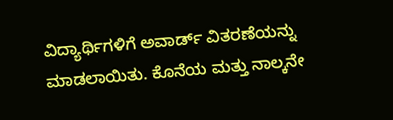ವಿದ್ಯಾರ್ಥಿಗಳಿಗೆ ಅವಾರ್ಡ್ ವಿತರಣೆಯನ್ನು ಮಾಡಲಾಯಿತು. ಕೊನೆಯ ಮತ್ತು ನಾಲ್ಕನೇ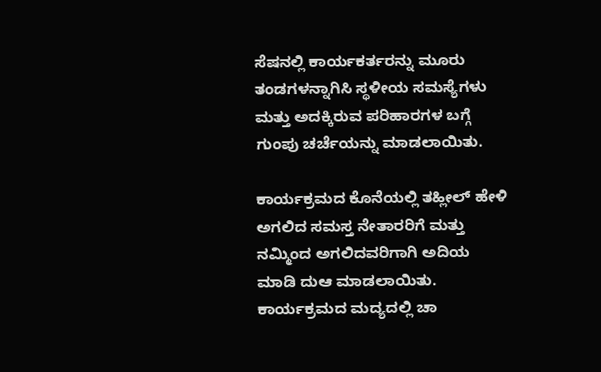ಸೆಷನಲ್ಲಿ ಕಾರ್ಯಕರ್ತರನ್ನು ಮೂರು ತಂಡಗಳನ್ನಾಗಿಸಿ ಸ್ಥಳೀಯ ಸಮಸ್ಯೆಗಳು ಮತ್ತು ಅದಕ್ಕಿರುವ ಪರಿಹಾರಗಳ ಬಗ್ಗೆ ಗುಂಪು ಚರ್ಚೆಯನ್ನು ಮಾಡಲಾಯಿತು.

ಕಾರ್ಯಕ್ರಮದ ಕೊನೆಯಲ್ಲಿ ತಹ್ಲೀಲ್ ಹೇಳಿ ಅಗಲಿದ ಸಮಸ್ತ ನೇತಾರರಿಗೆ ಮತ್ತು ನಮ್ಮಿಂದ ಅಗಲಿದವರಿಗಾಗಿ ಅದಿಯ ಮಾಡಿ ದುಆ ಮಾಡಲಾಯಿತು. ಕಾರ್ಯಕ್ರಮದ ಮದ್ಯದಲ್ಲಿ ಚಾ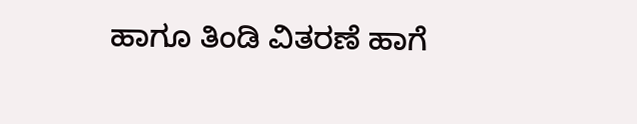ಹಾಗೂ ತಿಂಡಿ ವಿತರಣೆ ಹಾಗೆ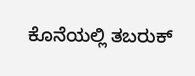ಕೊನೆಯಲ್ಲಿ ತಬರುಕ್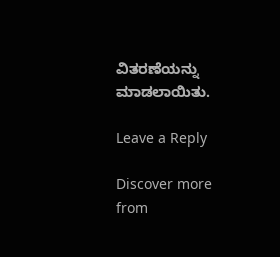ವಿತರಣೆಯನ್ನು ಮಾಡಲಾಯಿತು.

Leave a Reply

Discover more from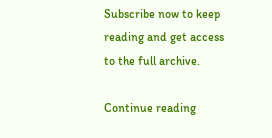Subscribe now to keep reading and get access to the full archive.

Continue reading